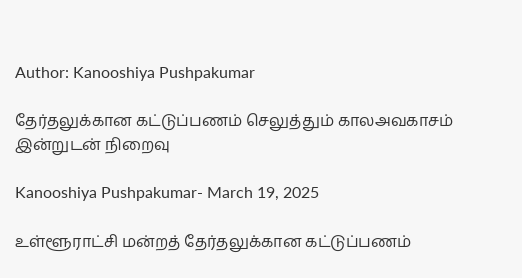Author: Kanooshiya Pushpakumar

தேர்தலுக்கான கட்டுப்பணம் செலுத்தும் காலஅவகாசம் இன்றுடன் நிறைவு

Kanooshiya Pushpakumar- March 19, 2025

உள்ளூராட்சி மன்றத் தேர்தலுக்கான கட்டுப்பணம்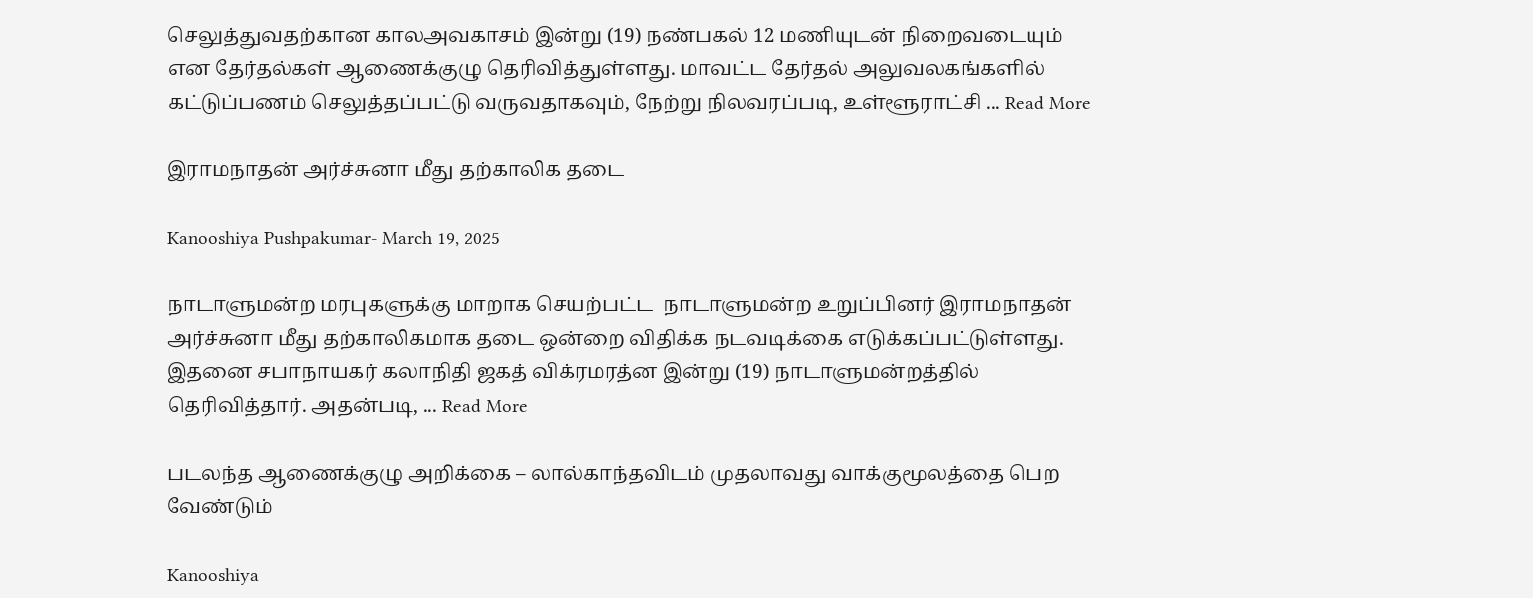செலுத்துவதற்கான காலஅவகாசம் இன்று (19) நண்பகல் 12 மணியுடன் நிறைவடையும் என தேர்தல்கள் ஆணைக்குழு தெரிவித்துள்ளது. மாவட்ட தேர்தல் அலுவலகங்களில் கட்டுப்பணம் செலுத்தப்பட்டு வருவதாகவும், நேற்று நிலவரப்படி, உள்ளூராட்சி ... Read More

இராமநாதன் அர்ச்சுனா மீது தற்காலிக தடை

Kanooshiya Pushpakumar- March 19, 2025

நாடாளுமன்ற மரபுகளுக்கு மாறாக செயற்பட்ட  நாடாளுமன்ற உறுப்பினர் இராமநாதன் அர்ச்சுனா மீது தற்காலிகமாக தடை ஒன்றை விதிக்க நடவடிக்கை எடுக்கப்பட்டுள்ளது. இதனை சபாநாயகர் கலாநிதி ஜகத் விக்ரமரத்ன இன்று (19) நாடாளுமன்றத்தில் தெரிவித்தார். அதன்படி, ... Read More

படலந்த ஆணைக்குழு அறிக்கை – லால்காந்தவிடம் முதலாவது வாக்குமூலத்தை பெற வேண்டும்

Kanooshiya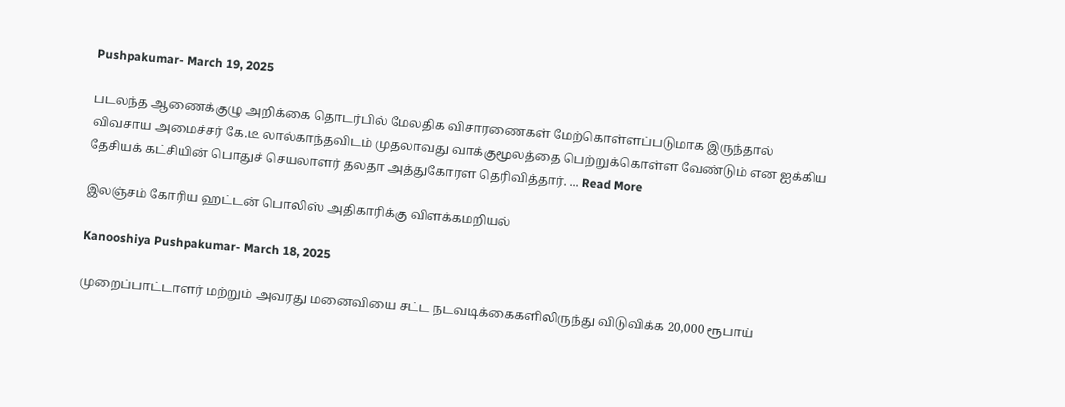Pushpakumar- March 19, 2025

படலந்த ஆணைக்குழு அறிக்கை தொடர்பில் மேலதிக விசாரணைகள் மேற்கொள்ளப்படுமாக இருந்தால் விவசாய அமைச்சர் கே.டீ லால்காந்தவிடம் முதலாவது வாக்குமூலத்தை பெற்றுக்கொள்ள வேண்டும் என ஐக்கிய தேசியக் கட்சியின் பொதுச் செயலாளர் தலதா அத்துகோரள தெரிவித்தார். ... Read More

இலஞ்சம் கோரிய ஹட்டன் பொலிஸ் அதிகாரிக்கு விளக்கமறியல்

Kanooshiya Pushpakumar- March 18, 2025

முறைப்பாட்டாளர் மற்றும் அவரது மனைவியை சட்ட நடவடிக்கைகளிலிருந்து விடுவிக்க 20,000 ரூபாய்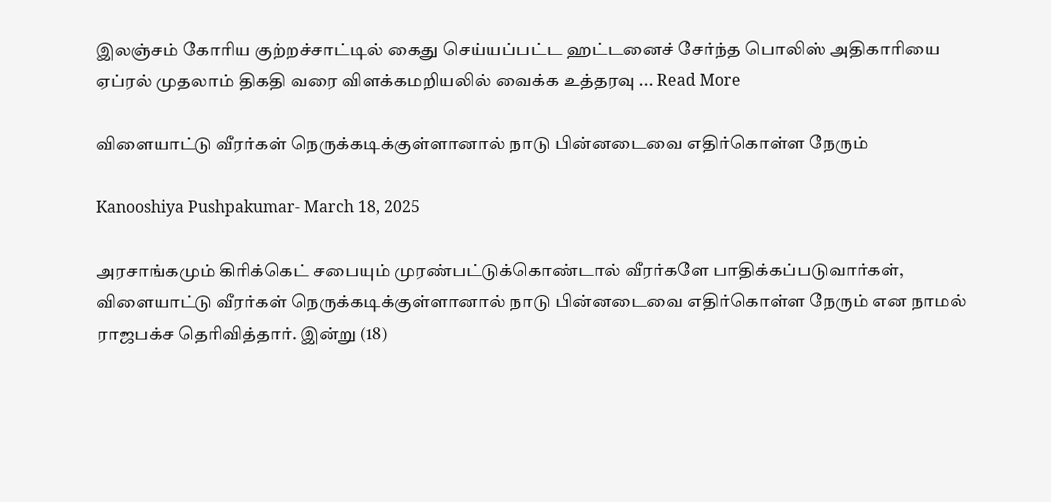இலஞ்சம் கோரிய குற்றச்சாட்டில் கைது செய்யப்பட்ட ஹட்டனைச் சேர்ந்த பொலிஸ் அதிகாரியை ஏப்ரல் முதலாம் திகதி வரை விளக்கமறியலில் வைக்க உத்தரவு ... Read More

விளையாட்டு வீரர்கள் நெருக்கடிக்குள்ளானால் நாடு பின்னடைவை எதிர்கொள்ள நேரும்

Kanooshiya Pushpakumar- March 18, 2025

அரசாங்கமும் கிரிக்கெட் சபையும் முரண்பட்டுக்கொண்டால் வீரர்களே பாதிக்கப்படுவார்கள், விளையாட்டு வீரர்கள் நெருக்கடிக்குள்ளானால் நாடு பின்னடைவை எதிர்கொள்ள நேரும் என நாமல் ராஜபக்ச தெரிவித்தார். இன்று (18)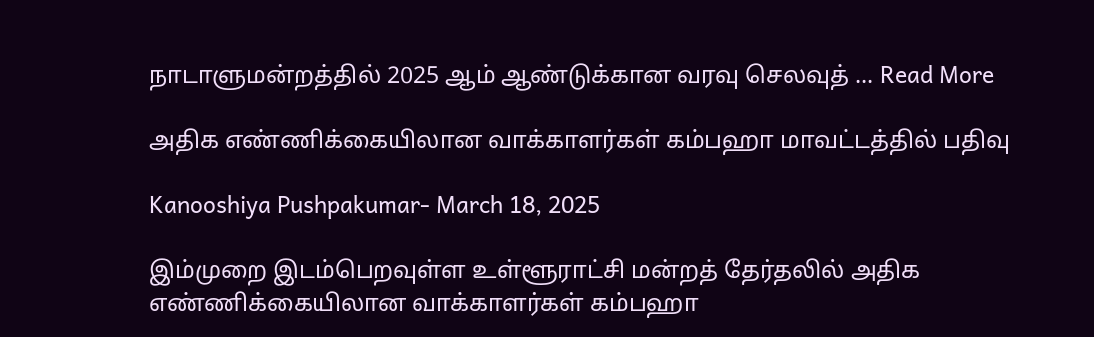நாடாளுமன்றத்தில் 2025 ஆம் ஆண்டுக்கான வரவு செலவுத் ... Read More

அதிக எண்ணிக்கையிலான வாக்காளர்கள் கம்பஹா மாவட்டத்தில் பதிவு

Kanooshiya Pushpakumar- March 18, 2025

இம்முறை இடம்பெறவுள்ள உள்ளூராட்சி மன்றத் தேர்தலில் அதிக எண்ணிக்கையிலான வாக்காளர்கள் கம்பஹா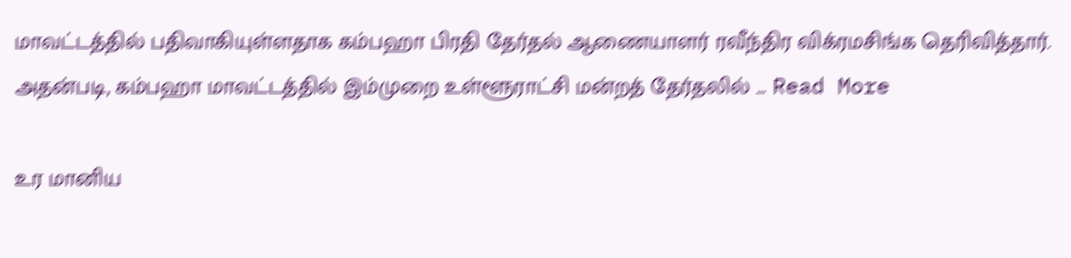மாவட்டத்தில் பதிவாகியுள்ளதாக கம்பஹா பிரதி தேர்தல் ஆணையாளர் ரவீந்திர விக்ரமசிங்க தெரிவித்தார். அதன்படி, கம்பஹா மாவட்டத்தில் இம்முறை உள்ளூராட்சி மன்றத் தேர்தலில் ... Read More

உர மானிய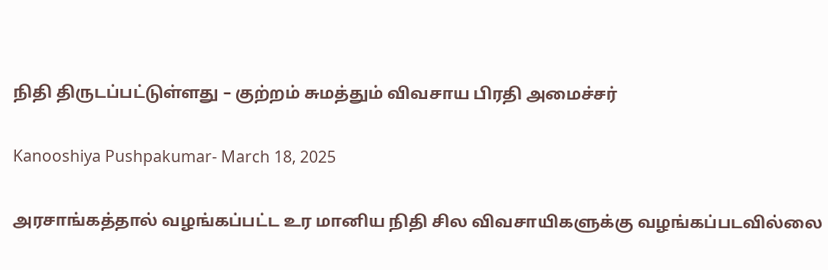நிதி திருடப்பட்டுள்ளது – குற்றம் சுமத்தும் விவசாய பிரதி அமைச்சர்

Kanooshiya Pushpakumar- March 18, 2025

அரசாங்கத்தால் வழங்கப்பட்ட உர மானிய நிதி சில விவசாயிகளுக்கு வழங்கப்படவில்லை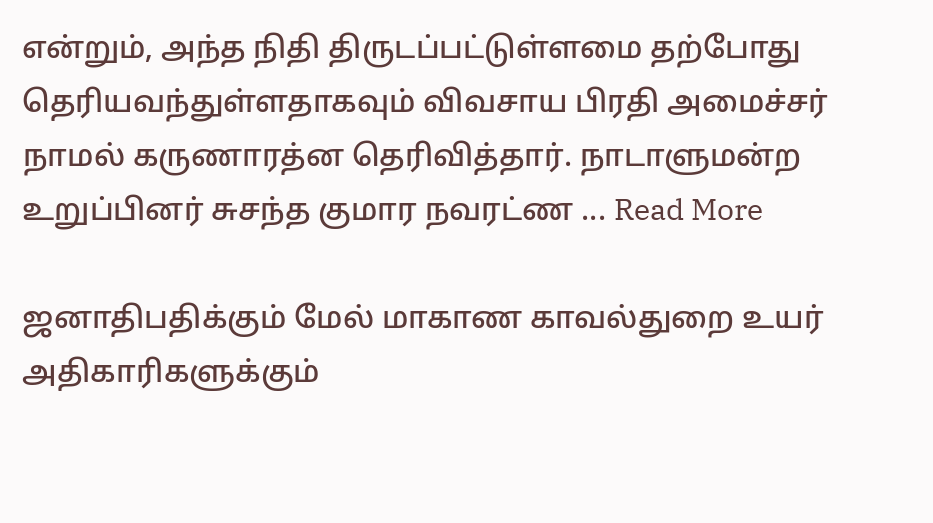என்றும், அந்த நிதி திருடப்பட்டுள்ளமை தற்போது தெரியவந்துள்ளதாகவும் விவசாய பிரதி அமைச்சர் நாமல் கருணாரத்ன தெரிவித்தார். நாடாளுமன்ற உறுப்பினர் சுசந்த குமார நவரட்ண ... Read More

ஜனாதிபதிக்கும் மேல் மாகாண காவல்துறை உயர் அதிகாரிகளுக்கும்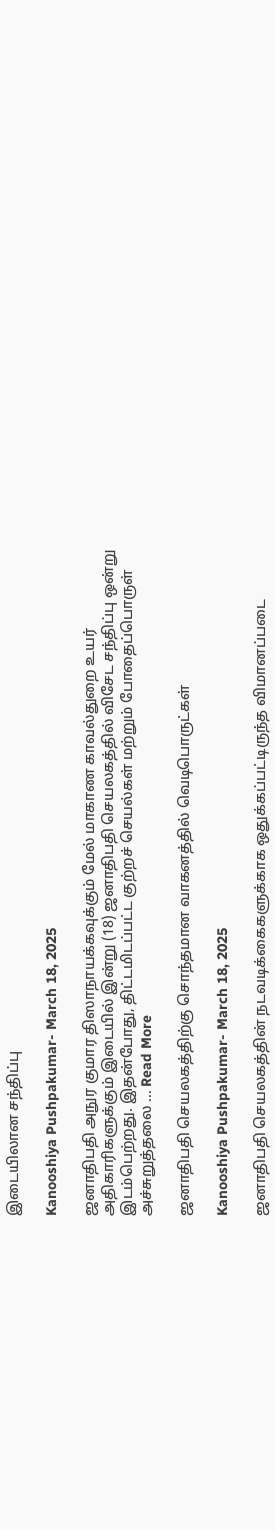இடையிலான சந்திப்பு

Kanooshiya Pushpakumar- March 18, 2025

ஜனாதிபதி அநுர குமார திஸாநாயக்கவுக்கும் மேல் மாகாண காவல்துறை உயர் அதிகாரிகளுக்கும் இடையில் இன்று (18) ஜனாதிபதி செயலகத்தில் விசேட சந்திப்பு ஒன்று இடம்பெற்றது. இதன்போது, திட்டமிடப்பட்ட குற்றச் செயல்கள் மற்றும் போதைப்பொருள் அச்சுறுத்தலை ... Read More

ஜனாதிபதி செயலகத்திற்கு சொந்தமான வாகனத்தில் வெடிபொருட்கள்

Kanooshiya Pushpakumar- March 18, 2025

ஜனாதிபதி செயலகத்தின் நடவடிக்கைகளுக்காக ஒதுக்கப்பட்டிருந்த விமானப்படை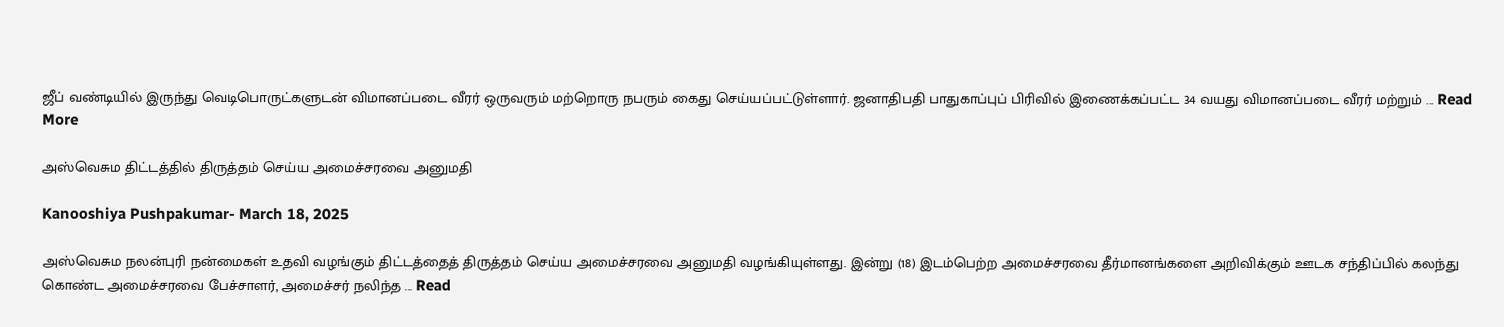ஜீப் வண்டியில் இருந்து வெடிபொருட்களுடன் விமானப்படை வீரர் ஒருவரும் மற்றொரு நபரும் கைது செய்யப்பட்டுள்ளார். ஜனாதிபதி பாதுகாப்புப் பிரிவில் இணைக்கப்பட்ட 34 வயது விமானப்படை வீரர் மற்றும் ... Read More

அஸ்வெசும திட்டத்தில் திருத்தம் செய்ய அமைச்சரவை அனுமதி

Kanooshiya Pushpakumar- March 18, 2025

அஸ்வெசும நலன்புரி நன்மைகள் உதவி வழங்கும் திட்டத்தைத் திருத்தம் செய்ய அமைச்சரவை அனுமதி வழங்கியுள்ளது. இன்று (18) இடம்பெற்ற அமைச்சரவை தீர்மானங்களை அறிவிக்கும் ஊடக சந்திப்பில் கலந்து கொண்ட அமைச்சரவை பேச்சாளர், அமைச்சர் நலிந்த ... Read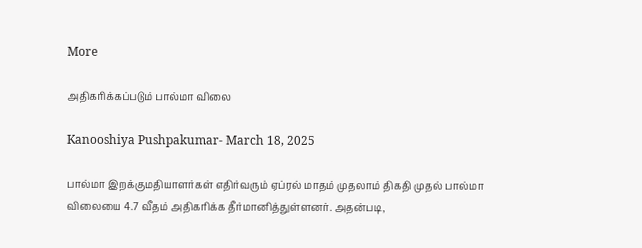More

அதிகரிக்கப்படும் பால்மா விலை

Kanooshiya Pushpakumar- March 18, 2025

பால்மா இறக்குமதியாளர்கள் எதிர்வரும் ஏப்ரல் மாதம் முதலாம் திகதி முதல் பால்மா விலையை 4.7 வீதம் அதிகரிக்க தீர்மானித்துள்ளனர். அதன்படி,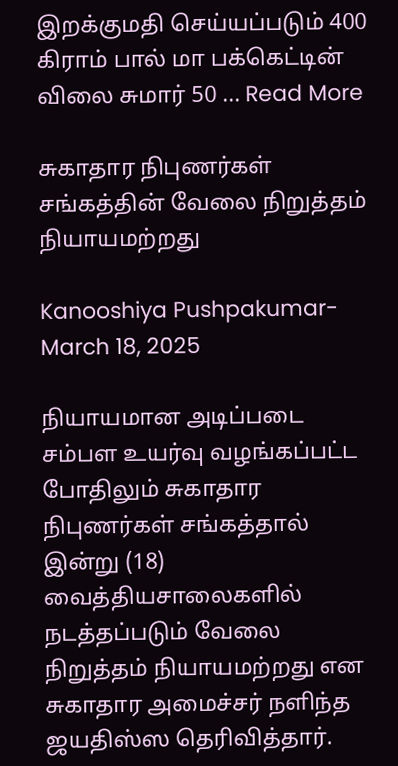இறக்குமதி செய்யப்படும் 400 கிராம் பால் மா பக்கெட்டின் விலை சுமார் 50 ... Read More

சுகாதார நிபுணர்கள் சங்கத்தின் வேலை நிறுத்தம் நியாயமற்றது

Kanooshiya Pushpakumar- March 18, 2025

நியாயமான அடிப்படை சம்பள உயர்வு வழங்கப்பட்ட போதிலும் சுகாதார நிபுணர்கள் சங்கத்தால் இன்று (18) வைத்தியசாலைகளில் நடத்தப்படும் வேலை நிறுத்தம் நியாயமற்றது என சுகாதார அமைச்சர் நளிந்த ஜயதிஸ்ஸ தெரிவித்தார்.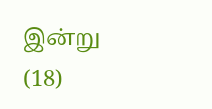இன்று (18)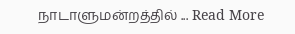நாடாளுமன்றத்தில் ... Read More